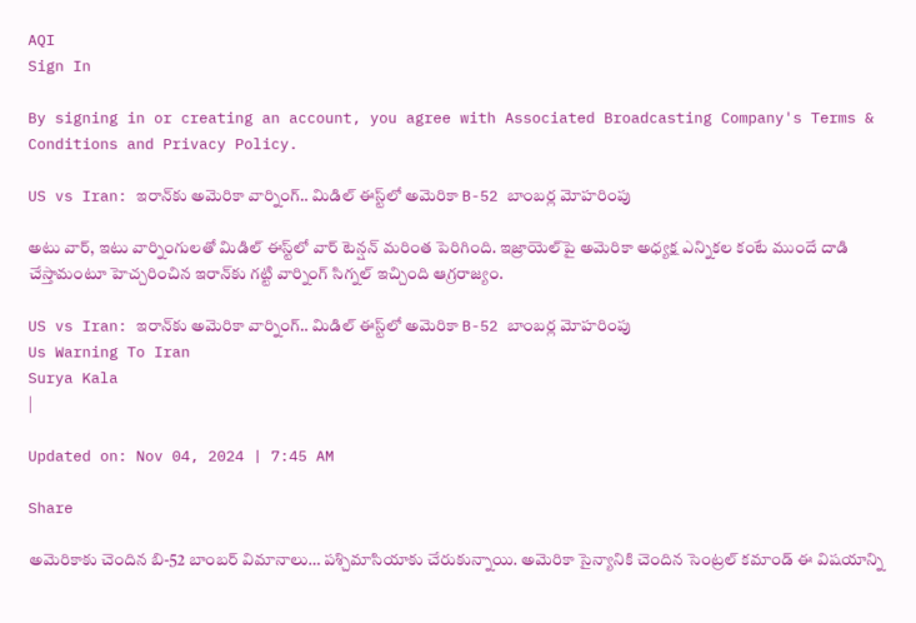AQI
Sign In

By signing in or creating an account, you agree with Associated Broadcasting Company's Terms & Conditions and Privacy Policy.

US vs Iran: ఇరాన్‌కు అమెరికా వార్నింగ్‌.. మిడిల్‌ ఈస్ట్‌లో అమెరికా B-52 బాంబర్ల మోహరింపు

అటు వార్, ఇటు వార్నింగులతో మిడిల్‌ ఈస్ట్‌లో వార్‌ టెన్షన్‌ మరింత పెరిగింది. ఇజ్రాయెల్‌పై అమెరికా అధ్యక్ష ఎన్నికల కంటే ముందే దాడి చేస్తామంటూ హెచ్చరించిన ఇరాన్‌కు గట్టి వార్నింగ్‌ సిగ్నల్‌ ఇచ్చింది ఆగ్రరాజ్యం.

US vs Iran: ఇరాన్‌కు అమెరికా వార్నింగ్‌.. మిడిల్‌ ఈస్ట్‌లో అమెరికా B-52 బాంబర్ల మోహరింపు
Us Warning To Iran
Surya Kala
|

Updated on: Nov 04, 2024 | 7:45 AM

Share

అమెరికాకు చెందిన బి-52 బాంబర్‌ విమానాలు… పశ్చిమాసియాకు చేరుకున్నాయి. అమెరికా సైన్యానికి చెందిన సెంట్రల్‌ కమాండ్‌ ఈ విషయాన్ని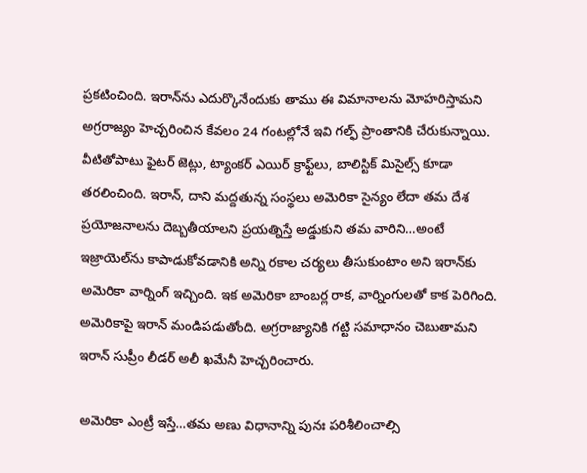ప్రకటించింది. ఇరాన్‌ను ఎదుర్కొనేందుకు తాము ఈ విమానాలను మోహరిస్తామని అగ్రరాజ్యం హెచ్చరించిన కేవలం 24 గంటల్లోనే ఇవి గల్ఫ్‌ ప్రాంతానికి చేరుకున్నాయి. వీటితోపాటు ఫైటర్‌ జెట్లు, ట్యాంకర్‌ ఎయిర్‌ క్రాఫ్ట్‌లు, బాలిస్టిక్‌ మిసైల్స్‌ కూడా తరలించింది. ఇరాన్‌, దాని మద్దతున్న సంస్థలు అమెరికా సైన్యం లేదా తమ దేశ ప్రయోజనాలను దెబ్బతీయాలని ప్రయత్నిస్తే అడ్డుకుని తమ వారిని…అంటే ఇజ్రాయెల్‌ను కాపాడుకోవడానికి అన్ని రకాల చర్యలు తీసుకుంటాం అని ఇరాన్‌కు అమెరికా వార్నింగ్‌ ఇచ్చింది. ఇక అమెరికా బాంబర్ల రాక, వార్నింగులతో కాక పెరిగింది. అమెరికాపై ఇరాన్‌ మండిపడుతోంది. అగ్రరాజ్యానికి గట్టి సమాధానం చెబుతామని ఇరాన్‌ సుప్రీం లీడర్‌ అలీ ఖమేనీ హెచ్చరించారు.

అమెరికా ఎంట్రీ ఇస్తే…తమ అణు విధానాన్ని పునః పరిశీలించాల్సి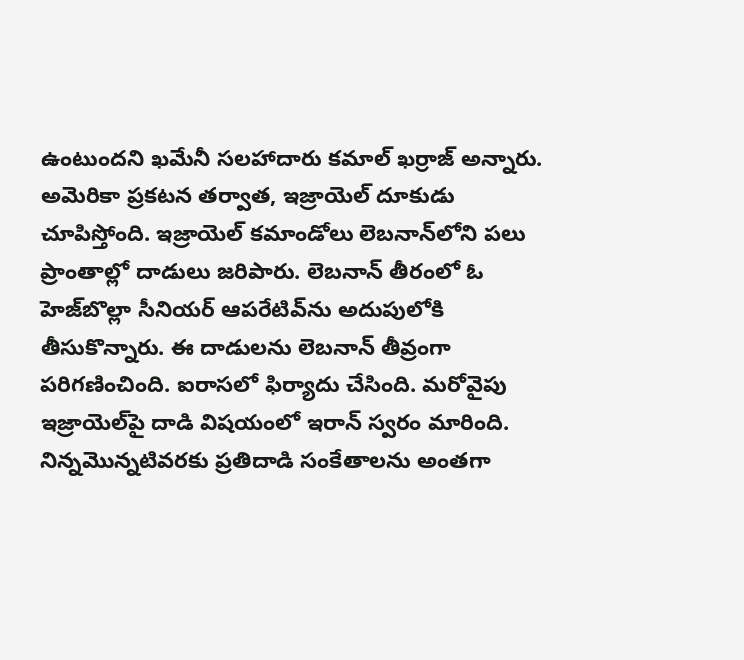ఉంటుందని ఖమేనీ సలహాదారు కమాల్‌ ఖర్రాజ్‌ అన్నారు. అమెరికా ప్రకటన తర్వాత, ఇజ్రాయెల్‌ దూకుడు చూపిస్తోంది. ఇజ్రాయెల్ కమాండోలు లెబనాన్‌లోని పలు ప్రాంతాల్లో దాడులు జరిపారు. లెబనాన్‌ తీరంలో ఓ హెజ్‌బొల్లా సీనియర్‌ ఆపరేటివ్‌ను అదుపులోకి తీసుకొన్నారు. ఈ దాడులను లెబనాన్‌ తీవ్రంగా పరిగణించింది. ఐరాసలో ఫిర్యాదు చేసింది. మరోవైపు ఇజ్రాయెల్‌పై దాడి విషయంలో ఇరాన్‌ స్వరం మారింది. నిన్నమొన్నటివరకు ప్రతిదాడి సంకేతాలను అంతగా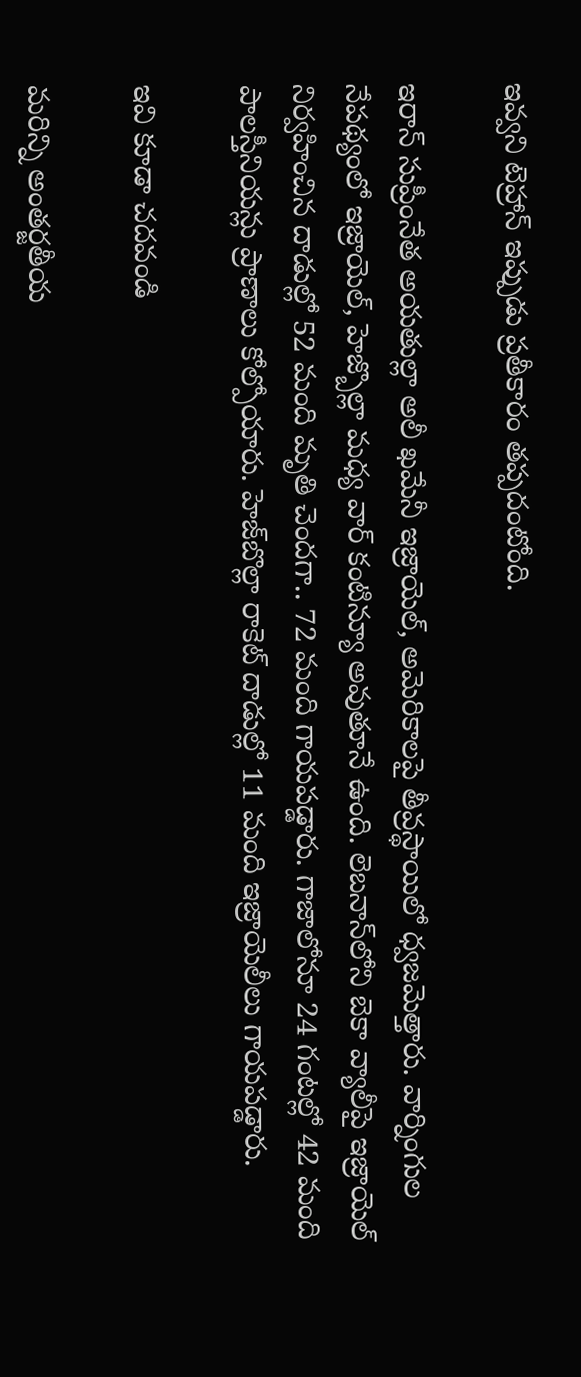ఇవ్వని టెహ్రాన్‌ ఇప్పుడు ప్రతీకారం తప్పదంటోంది.

ఇరాన్‌ సుప్రీంనేత అయతుల్లా అలీ ఖమేనీ ఇజ్రాయెల్, అమెరికాలపై తీవ్రస్థాయిలో ధ్వజమెత్తారు. వార్నింగుల నేపథ్యంలో ఇజ్రాయెల్‌, హెజ్బొల్లా మధ్య వార్‌ కంటిన్యూ అవుతూనే ఉంది. లెబనాన్‌లోని బెకా వ్యాలీపై ఇజ్రాయెల్‌ నిర్వహించిన దాడుల్లో 52 మంది మృతి చెందగా.. 72 మంది గాయపడ్డారు. గాజాలోనూ 24 గంటల్లో 42 మంది పాలస్తీనియన్లు ప్రాణాలు కోల్పోయారు. హెజ్‌బొల్లా రాకెట్‌ దాడుల్లో 11 మంది ఇజ్రాయెలీలు గాయపడ్డారు.

ఇవి కూడా చదవండి

మరిన్ని అంతర్జతీయ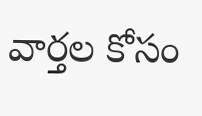వార్తల కోసం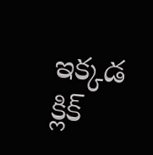ఇక్కడ క్లిక్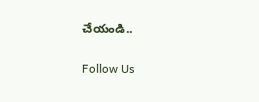చేయండి..

Follow Us